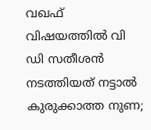വഖഫ് വിഷയത്തില്‍ വി ഡി സതീശന്‍ നടത്തിയത് നട്ടാല്‍ കുരുക്കാത്ത നുണ;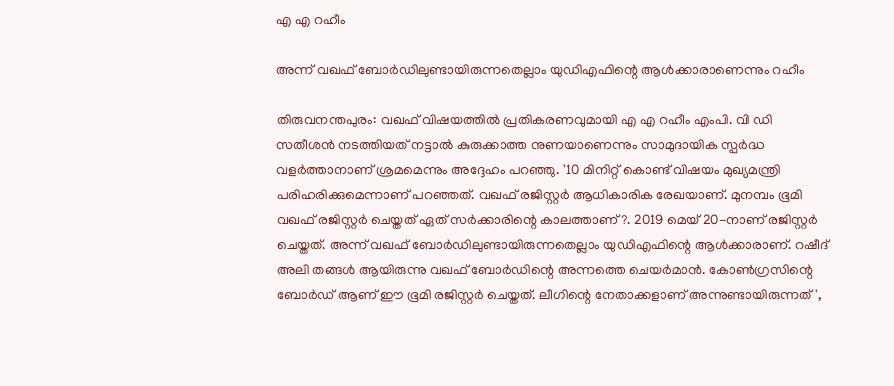എ എ റഹീം

അന്ന് വഖഫ് ബോര്‍ഡിലുണ്ടായിരുന്നതെല്ലാം യുഡിഎഫിന്റെ ആള്‍ക്കാരാണെന്നും റഹീം

തിരുവനന്തപുരം: വഖഫ് വിഷയത്തില്‍ പ്രതികരണവുമായി എ എ റഹീം എംപി. വി ഡി സതീശന്‍ നടത്തിയത് നട്ടാല്‍ കുരുക്കാത്ത നുണയാണെന്നും സാമുദായിക സ്പര്‍ദ്ധ വളര്‍ത്താനാണ് ശ്രമമെന്നും അദ്ദേഹം പറഞ്ഞു. '10 മിനിറ്റ് കൊണ്ട് വിഷയം മുഖ്യമന്ത്രി പരിഹരിക്കുമെന്നാണ് പറഞ്ഞത്. വഖഫ് രജിസ്റ്റര്‍ ആധികാരിക രേഖയാണ്. മുനമ്പം ഭൂമി വഖഫ് രജിസ്റ്റര്‍ ചെയ്തത് ഏത് സര്‍ക്കാരിന്റെ കാലത്താണ്?. 2019 മെയ് 20-നാണ് രജിസ്റ്റര്‍ ചെയ്തത്. അന്ന് വഖഫ് ബോര്‍ഡിലുണ്ടായിരുന്നതെല്ലാം യുഡിഎഫിന്റെ ആള്‍ക്കാരാണ്. റഷീദ് അലി തങ്ങള്‍ ആയിരുന്നു വഖഫ് ബോര്‍ഡിന്റെ അന്നത്തെ ചെയര്‍മാന്‍. കോണ്‍ഗ്രസിന്റെ ബോര്‍ഡ് ആണ് ഈ ഭൂമി രജിസ്റ്റര്‍ ചെയ്തത്. ലീഗിന്റെ നേതാക്കളാണ് അന്നുണ്ടായിരുന്നത്',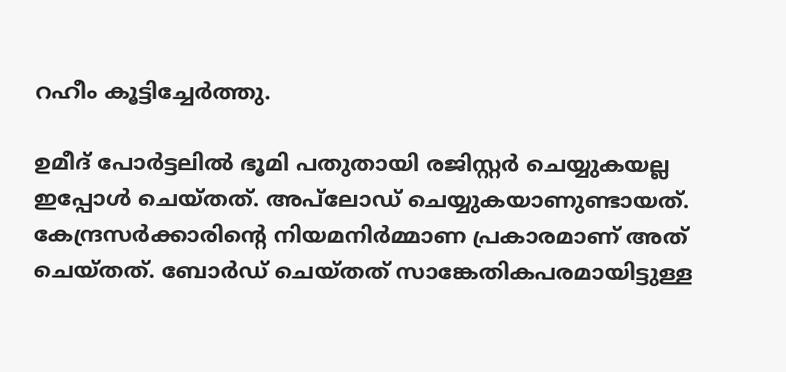റഹീം കൂട്ടിച്ചേർത്തു.

ഉമീദ് പോര്‍ട്ടലില്‍ ഭൂമി പതുതായി രജിസ്റ്റര്‍ ചെയ്യുകയല്ല ഇപ്പോള്‍ ചെയ്തത്. അപ്‌ലോഡ് ചെയ്യുകയാണുണ്ടായത്. കേന്ദ്രസര്‍ക്കാരിന്റെ നിയമനിര്‍മ്മാണ പ്രകാരമാണ് അത് ചെയ്തത്. ബോര്‍ഡ് ചെയ്തത് സാങ്കേതികപരമായിട്ടുള്ള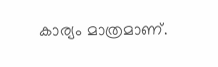കാര്യം മാത്രമാണ്.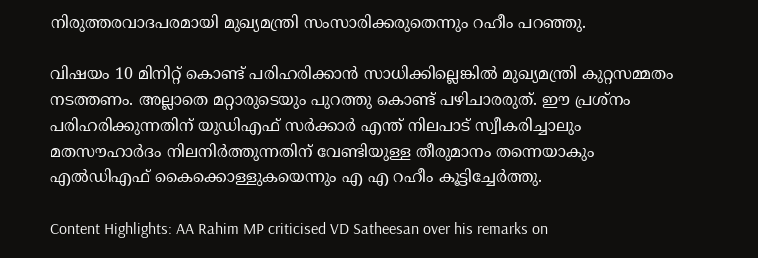നിരുത്തരവാദപരമായി മുഖ്യമന്ത്രി സംസാരിക്കരുതെന്നും റഹീം പറഞ്ഞു.

വിഷയം 10 മിനിറ്റ് കൊണ്ട് പരിഹരിക്കാൻ സാധിക്കില്ലെങ്കിൽ മുഖ്യമന്ത്രി കുറ്റസമ്മതം നടത്തണം. അല്ലാതെ മറ്റാരുടെയും പുറത്തു കൊണ്ട് പഴിചാരരുത്. ഈ പ്രശ്നം പരിഹരിക്കുന്നതിന് യുഡിഎഫ് സർക്കാർ എന്ത് നിലപാട് സ്വീകരിച്ചാലും മതസൗഹാർദം നിലനിർത്തുന്നതിന് വേണ്ടിയുള്ള തീരുമാനം തന്നെയാകും എൽഡിഎഫ് കൈക്കൊള്ളുകയെന്നും എ എ റഹീം കൂട്ടിച്ചേർത്തു.

Content Highlights: AA Rahim MP criticised VD Satheesan over his remarks on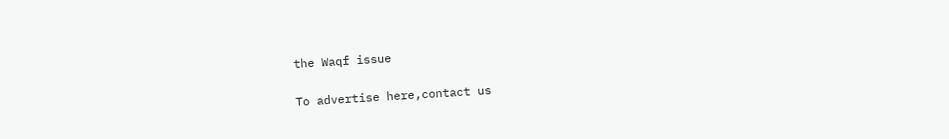the Waqf issue

To advertise here,contact us